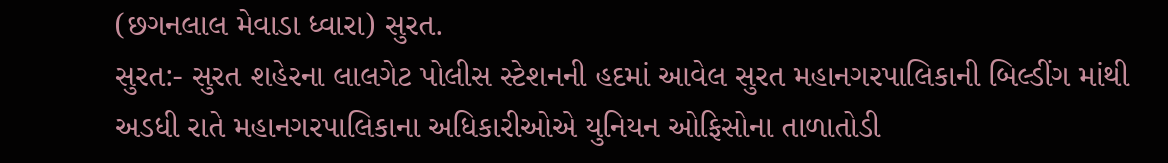(છગનલાલ મેવાડા ધ્વારા) સુરત.
સુરત:- સુરત શહેરના લાલગેટ પોલીસ સ્ટેશનની હદમાં આવેલ સુરત મહાનગરપાલિકાની બિલ્ડીંગ માંથી અડધી રાતે મહાનગરપાલિકાના અધિકારીઓએ યુનિયન ઓફિસોના તાળાતોડી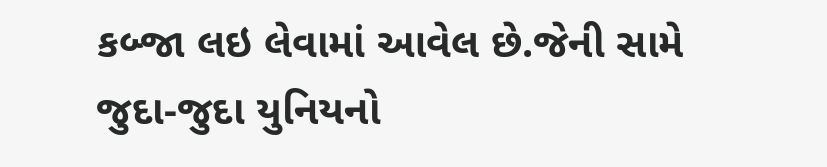કબ્જા લઇ લેવામાં આવેલ છે.જેની સામે જુદા-જુદા યુનિયનો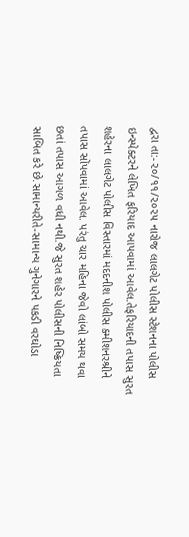દ્વરા તા:-૨૦/૧૧/૨૦૨૫ નારોજ લાલગેટ પોલીસ સ્ટેશનના પોલીસ ઇન્સ્પેક્ટરને લેખિત ફરિયાદ આપવામાં આવેલ.તેફરિયાદની તપાસ સુરત શહેરના લાલગેટ પોલીસ વિસ્તારમાં મદદનીશ પોલીસ ક્મીશનરશ્રીને તપાસ સોંપવામાં આવેલ. પરંતુ ચાર મહિના જેવો લાંબો સમય થવા છતાં તપાસ આગળ વધી નથી.જે સુરત શહેર પોલીસની નિષ્ક્રિયતા સાબિત કરે છે.સામાન્યરીતે-સામાન્ય ગુનેગારને પકડી વરઘોડા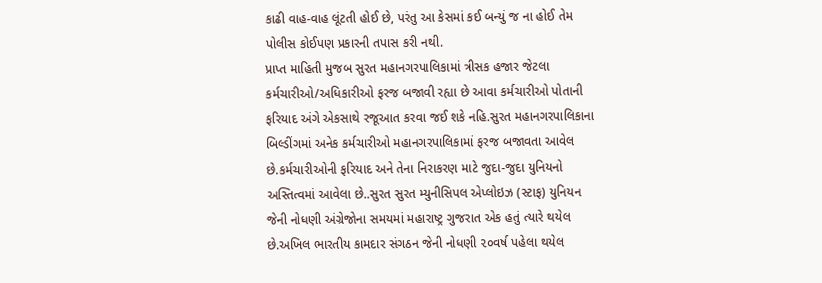કાઢી વાહ-વાહ લૂંટતી હોઈ છે, પરંતુ આ કેસમાં કઈ બન્યું જ ના હોઈ તેમ પોલીસ કોઈપણ પ્રકારની તપાસ કરી નથી.
પ્રાપ્ત માહિતી મુજબ સુરત મહાનગરપાલિકામાં ત્રીસક હજાર જેટલા કર્મચારીઓ/અધિકારીઓ ફરજ બજાવી રહ્યા છે આવા કર્મચારીઓ પોતાની ફરિયાદ અંગે એકસાથે રજૂઆત કરવા જઈ શકે નહિ.સુરત મહાનગરપાલિકાના બિલ્ડીંગમાં અનેક કર્મચારીઓ મહાનગરપાલિકામાં ફરજ બજાવતા આવેલ છે.કર્મચારીઓની ફરિયાદ અને તેના નિરાકરણ માટે જુદા-જુદા યુનિયનો અસ્તિત્વમાં આવેલા છે..સુરત સુરત મ્યુનીસિપલ એપ્લોઇઝ (સ્ટાફ) યુનિયન જેની નોધણી અંગ્રેજોના સમયમાં મહારાષ્ટ્ર ગુજરાત એક હતું ત્યારે થયેલ છે.અખિલ ભારતીય કામદાર સંગઠન જેની નોધણી ૨૦વર્ષ પહેલા થયેલ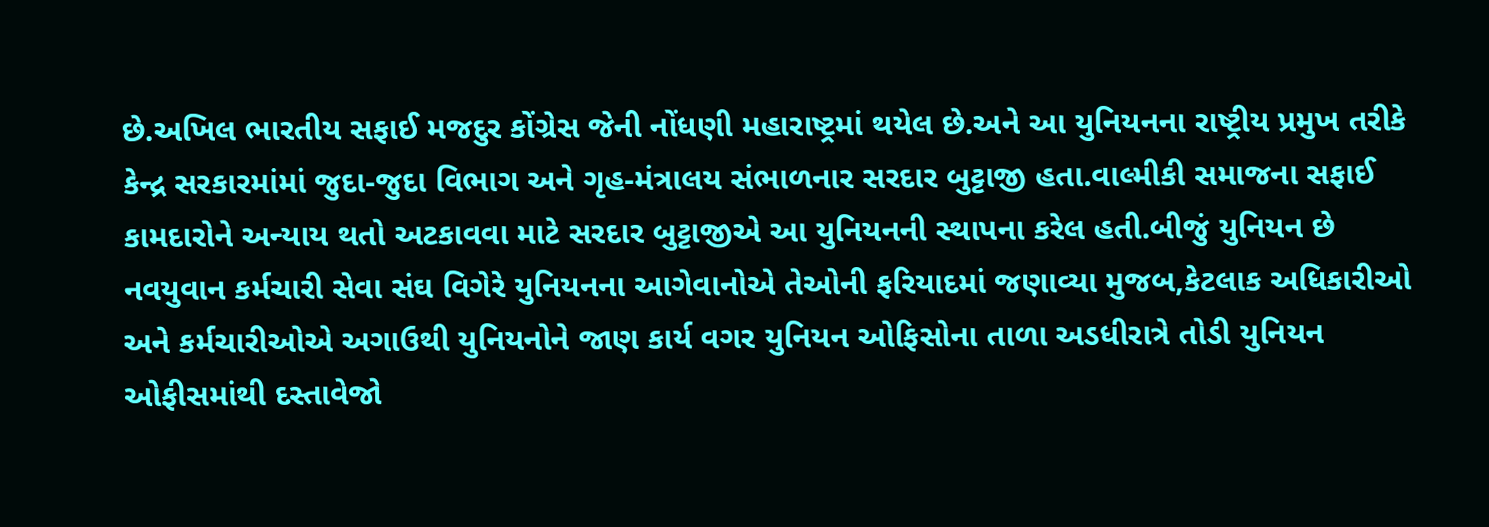છે.અખિલ ભારતીય સફાઈ મજદુર કોંગ્રેસ જેની નોંધણી મહારાષ્ટ્રમાં થયેલ છે.અને આ યુનિયનના રાષ્ટ્રીય પ્રમુખ તરીકે કેન્દ્ર સરકારમાંમાં જુદા-જુદા વિભાગ અને ગૃહ-મંત્રાલય સંભાળનાર સરદાર બુટ્ટાજી હતા.વાલ્મીકી સમાજના સફાઈ કામદારોને અન્યાય થતો અટકાવવા માટે સરદાર બુટ્ટાજીએ આ યુનિયનની સ્થાપના કરેલ હતી.બીજું યુનિયન છે નવયુવાન કર્મચારી સેવા સંઘ વિગેરે યુનિયનના આગેવાનોએ તેઓની ફરિયાદમાં જણાવ્યા મુજબ,કેટલાક અધિકારીઓ અને કર્મચારીઓએ અગાઉથી યુનિયનોને જાણ કાર્ય વગર યુનિયન ઓફિસોના તાળા અડધીરાત્રે તોડી યુનિયન ઓફીસમાંથી દસ્તાવેજો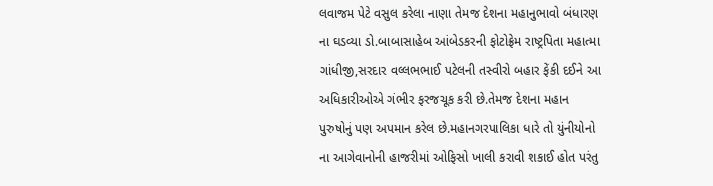લવાજમ પેટે વસુલ કરેલા નાણા તેમજ દેશના મહાનુભાવો બંધારણ ના ઘડવ્યા ડો.બાબાસાહેબ આંબેડકરની ફોટોફ્રેમ રાષ્ટ્રપિતા મહાત્મા ગાંધીજી,સરદાર વલ્લભભાઈ પટેલની તસ્વીરો બહાર ફેંકી દઈને આ અધિકારીઓએ ગંભીર ફરજચૂક કરી છે.તેમજ દેશના મહાન પુરુષોનું પણ અપમાન કરેલ છે.મહાનગરપાલિકા ધારે તો યુંનીયોનો ના આગેવાનોની હાજરીમાં ઓફિસો ખાલી કરાવી શકાઈ હોત પરંતુ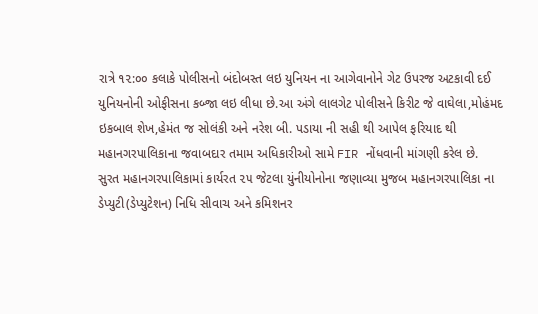રાત્રે ૧૨:૦૦ કલાકે પોલીસનો બંદોબસ્ત લઇ યુનિયન ના આગેવાનોને ગેટ ઉપરજ અટકાવી દઈ યુનિયનોની ઓફીસના કબ્જા લઇ લીધા છે.આ અંગે લાલગેટ પોલીસને કિરીટ જે વાઘેલા,મોહંમદ ઇકબાલ શેખ,હેમંત જ સોલંકી અને નરેશ બી. પડાયા ની સહી થી આપેલ ફરિયાદ થી મહાનગરપાલિકાના જવાબદાર તમામ અધિકારીઓ સામે FIR નોંધવાની માંગણી કરેલ છે.
સુરત મહાનગરપાલિકામાં કાર્યરત ૨૫ જેટલા યુંનીયોનોના જણાવ્યા મુજબ મહાનગરપાલિકા ના ડેપ્યુટી(ડેપ્યુટેશન) નિધિ સીવાચ અને કમિશનર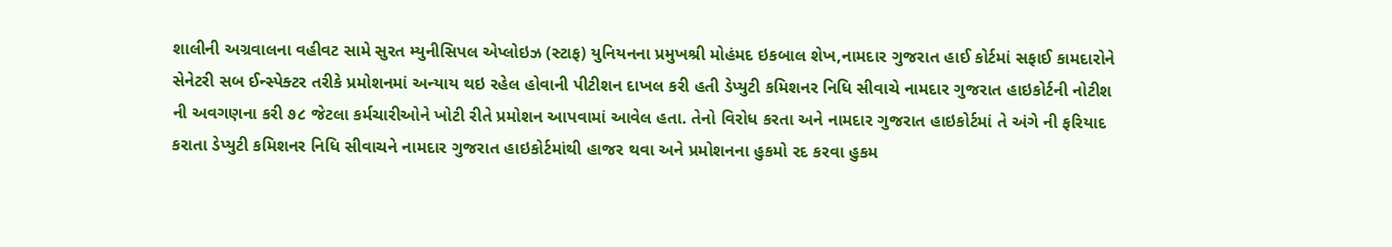શાલીની અગ્રવાલના વહીવટ સામે સુરત મ્યુનીસિપલ એપ્લોઇઝ (સ્ટાફ) યુનિયનના પ્રમુખશ્રી મોહંમદ ઇકબાલ શેખ,નામદાર ગુજરાત હાઈ કોર્ટમાં સફાઈ કામદારોને સેનેટરી સબ ઈન્સ્પેક્ટર તરીકે પ્રમોશનમાં અન્યાય થઇ રહેલ હોવાની પીટીશન દાખલ કરી હતી ડેપ્યુટી કમિશનર નિધિ સીવાચે નામદાર ગુજરાત હાઇકોર્ટની નોટીશ ની અવગણના કરી ૭૮ જેટલા કર્મચારીઓને ખોટી રીતે પ્રમોશન આપવામાં આવેલ હતા. તેનો વિરોધ કરતા અને નામદાર ગુજરાત હાઇકોર્ટમાં તે અંગે ની ફરિયાદ કરાતા ડેપ્યુટી કમિશનર નિધિ સીવાચને નામદાર ગુજરાત હાઇકોર્ટમાંથી હાજર થવા અને પ્રમોશનના હુકમો રદ કરવા હુકમ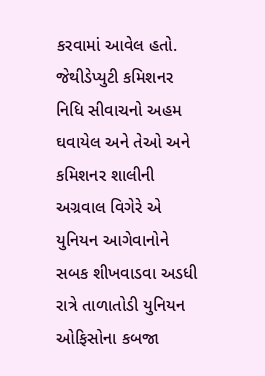કરવામાં આવેલ હતો. જેથીડેપ્યુટી કમિશનર નિધિ સીવાચનો અહમ ઘવાયેલ અને તેઓ અને કમિશનર શાલીની અગ્રવાલ વિગેરે એ યુનિયન આગેવાનોને સબક શીખવાડવા અડધી રાત્રે તાળાતોડી યુનિયન ઓફિસોના કબજા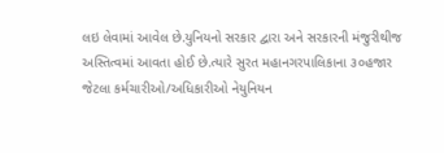લઇ લેવામાં આવેલ છે.યુનિયનો સરકાર દ્વારા અને સરકારની મંજુરીથીજ અસ્તિત્વમાં આવતા હોઈ છે.ત્યારે સુરત મહાનગરપાલિકાના ૩૦હજાર જેટલા કર્મચારીઓ/અધિકારીઓ નેયુનિયન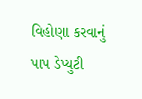વિહોણા કરવાનું પાપ ડેપ્યુટી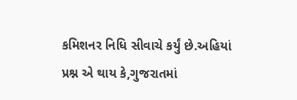કમિશનર નિધિ સીવાચે કર્યું છે.અહિયાં પ્રશ્ન એ થાય કે,ગુજરાતમાં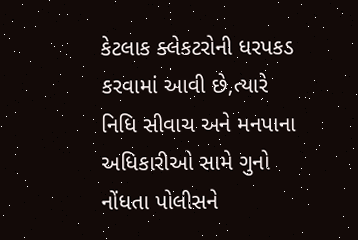કેટલાક ક્લેકટરોની ધરપકડ કરવામાં આવી છે,ત્યારે નિધિ સીવાચ અને મનપાના અધિકારીઓ સામે ગુનો નોંધતા પોલીસને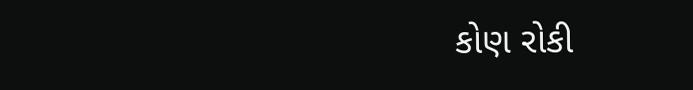કોણ રોકી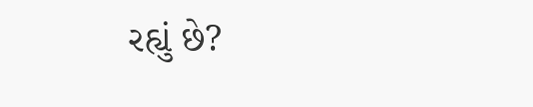રહ્યું છે?